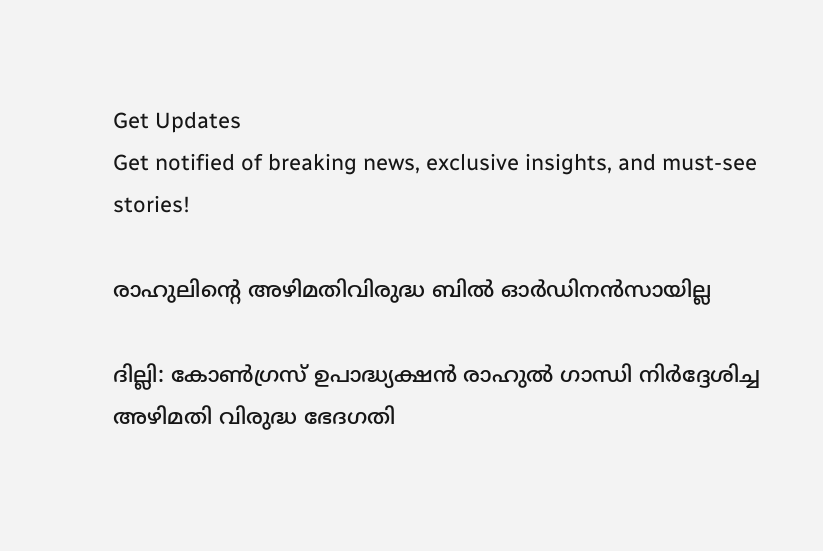Get Updates
Get notified of breaking news, exclusive insights, and must-see stories!

രാഹുലിന്റെ അഴിമതിവിരുദ്ധ ബില്‍ ഓര്‍ഡിനന്‍സായില്ല

ദില്ലി: കോണ്‍ഗ്രസ് ഉപാദ്ധ്യക്ഷന്‍ രാഹുല്‍ ഗാന്ധി നിര്‍ദ്ദേശിച്ച അഴിമതി വിരുദ്ധ ഭേദഗതി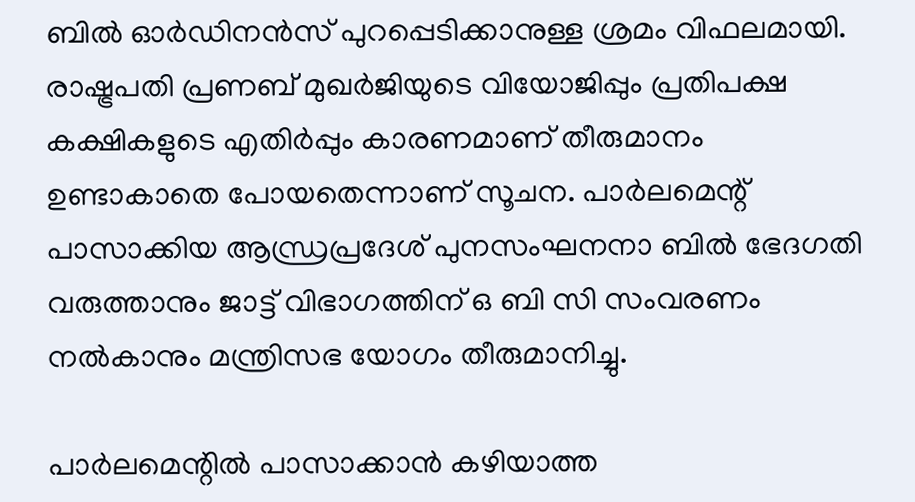ബില്‍ ഓര്‍ഡിനന്‍സ് പുറപ്പെടിക്കാനുള്ള ശ്രമം വിഫലമായി. രാഷ്ട്രപതി പ്രണബ് മുഖര്‍ജിയുടെ വിയോജിപ്പും പ്രതിപക്ഷ കക്ഷികളുടെ എതിര്‍പ്പും കാരണമാണ് തീരുമാനം ഉണ്ടാകാതെ പോയതെന്നാണ് സൂചന. പാര്‍ലമെന്റ് പാസാക്കിയ ആന്ധ്രപ്രദേശ് പുനസംഘനനാ ബില്‍ ഭേദഗതി വരുത്താനും ജാട്ട് വിഭാഗത്തിന് ഒ ബി സി സംവരണം നല്‍കാനും മന്ത്രിസഭ യോഗം തീരുമാനിച്ചു.

പാര്‍ലമെന്റില്‍ പാസാക്കാന്‍ കഴിയാത്ത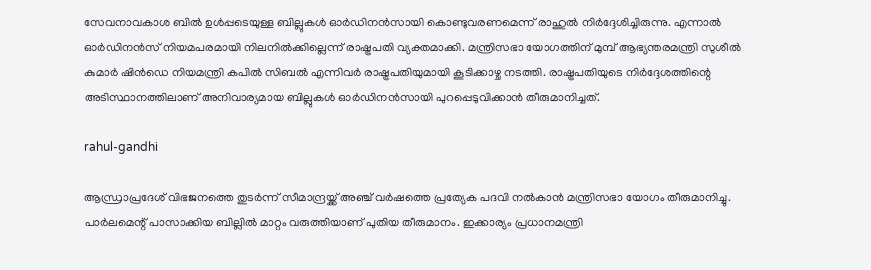സേവനാവകാശ ബില്‍ ഉള്‍പ്പടെയുള്ള ബില്ലുകള്‍ ഓര്‍ഡിനന്‍സായി കൊണ്ടുവരണമെന്ന് രാഹുല്‍ നിര്‍ദ്ദേശിച്ചിരുന്നു. എന്നാല്‍ ഓര്‍ഡിനന്‍സ് നിയമപരമായി നിലനില്‍ക്കില്ലെന്ന് രാഷ്ട്രപതി വ്യക്തമാക്കി. മന്ത്രിസഭാ യോഗത്തിന് മുമ്പ് ആഭ്യന്തരമന്ത്രി സുശീല്‍ കുമാര്‍ ഷിന്‍ഡെ നിയമന്ത്രി കപില്‍ സിബല്‍ എന്നിവര്‍ രാഷ്ട്രപതിയുമായി കൂടിക്കാഴ്ച നടത്തി. രാഷ്ട്രപതിയുടെ നിര്‍ദ്ദേശത്തിന്റെ അടിസ്ഥാനത്തിലാണ് അനിവാര്യമായ ബില്ലുകള്‍ ഓര്‍ഡിനന്‍സായി പുറപ്പെടുവിക്കാന്‍ തീരുമാനിച്ചത്.

rahul-gandhi

ആന്ധ്രാപ്രദേശ് വിഭജനത്തെ തുടര്‍ന്ന് സീമാന്ദ്രയ്ക്ക് അഞ്ച് വര്‍ഷത്തെ പ്രത്യേക പദവി നല്‍കാന്‍ മന്ത്രിസഭാ യോഗം തീരുമാനിച്ചു. പാര്‍ലമെന്റ് പാസാക്കിയ ബില്ലില്‍ മാറ്റം വരുത്തിയാണ് പുതിയ തീരുമാനം. ഇക്കാര്യം പ്രധാനമന്ത്രി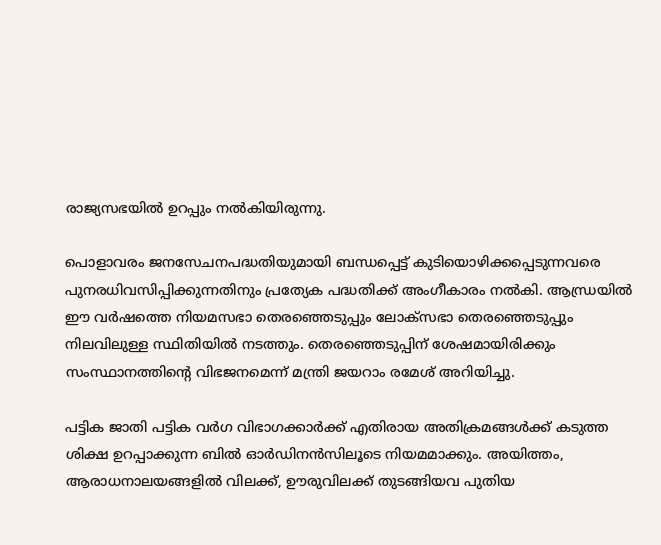രാജ്യസഭയില്‍ ഉറപ്പും നല്‍കിയിരുന്നു.

പൊളാവരം ജനസേചനപദ്ധതിയുമായി ബന്ധപ്പെട്ട് കുടിയൊഴിക്കപ്പെടുന്നവരെ പുനരധിവസിപ്പിക്കുന്നതിനും പ്രത്യേക പദ്ധതിക്ക് അംഗീകാരം നല്‍കി. ആന്ധ്രയില്‍ ഈ വര്‍ഷത്തെ നിയമസഭാ തെരഞ്ഞെടുപ്പും ലോക്‌സഭാ തെരഞ്ഞെടുപ്പും നിലവിലുള്ള സ്ഥിതിയില്‍ നടത്തും. തെരഞ്ഞെടുപ്പിന് ശേഷമായിരിക്കും സംസ്ഥാനത്തിന്റെ വിഭജനമെന്ന് മന്ത്രി ജയറാം രമേശ് അറിയിച്ചു.

പട്ടിക ജാതി പട്ടിക വര്‍ഗ വിഭാഗക്കാര്‍ക്ക് എതിരായ അതിക്രമങ്ങള്‍ക്ക് കടുത്ത ശിക്ഷ ഉറപ്പാക്കുന്ന ബില്‍ ഓര്‍ഡിനന്‍സിലൂടെ നിയമമാക്കും. അയിത്തം, ആരാധനാലയങ്ങളില്‍ വിലക്ക്, ഊരുവിലക്ക് തുടങ്ങിയവ പുതിയ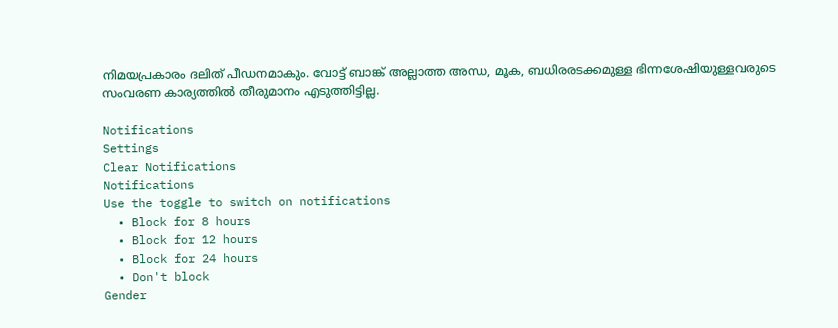നിമയപ്രകാരം ദലിത് പീഡനമാകും. വോട്ട് ബാങ്ക് അല്ലാത്ത അന്ധ, മൂക, ബധിരരടക്കമുള്ള ഭിന്നശേഷിയുള്ളവരുടെ സംവരണ കാര്യത്തില്‍ തീരുമാനം എടുത്തിട്ടില്ല.

Notifications
Settings
Clear Notifications
Notifications
Use the toggle to switch on notifications
  • Block for 8 hours
  • Block for 12 hours
  • Block for 24 hours
  • Don't block
Gender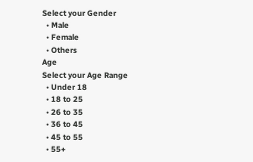Select your Gender
  • Male
  • Female
  • Others
Age
Select your Age Range
  • Under 18
  • 18 to 25
  • 26 to 35
  • 36 to 45
  • 45 to 55
  • 55+